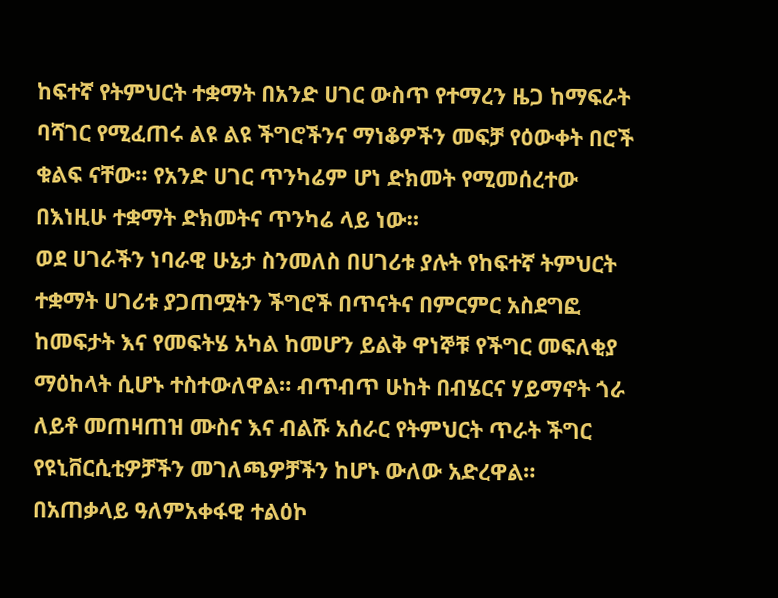ከፍተኛ የትምህርት ተቋማት በአንድ ሀገር ውስጥ የተማረን ዜጋ ከማፍራት ባሻገር የሚፈጠሩ ልዩ ልዩ ችግሮችንና ማነቆዎችን መፍቻ የዕውቀት በሮች ቁልፍ ናቸው። የአንድ ሀገር ጥንካሬም ሆነ ድክመት የሚመሰረተው በእነዚሁ ተቋማት ድክመትና ጥንካሬ ላይ ነው።
ወደ ሀገራችን ነባራዊ ሁኔታ ስንመለስ በሀገሪቱ ያሉት የከፍተኛ ትምህርት ተቋማት ሀገሪቱ ያጋጠሟትን ችግሮች በጥናትና በምርምር አስደግፎ ከመፍታት እና የመፍትሄ አካል ከመሆን ይልቅ ዋነኞቹ የችግር መፍለቂያ ማዕከላት ሲሆኑ ተስተውለዋል። ብጥብጥ ሁከት በብሄርና ሃይማኖት ጎራ ለይቶ መጠዛጠዝ ሙስና እና ብልሹ አሰራር የትምህርት ጥራት ችግር የዩኒቨርሲቲዎቻችን መገለጫዎቻችን ከሆኑ ውለው አድረዋል።
በአጠቃላይ ዓለምአቀፋዊ ተልዕኮ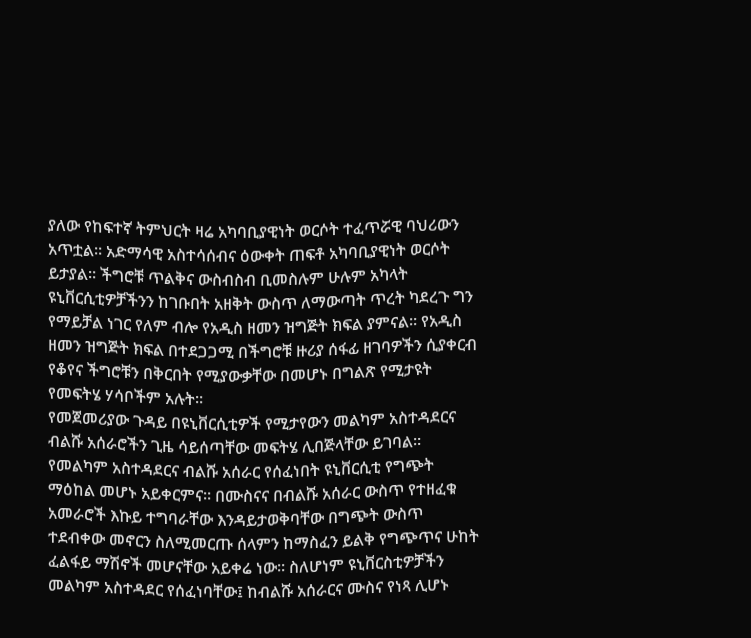ያለው የከፍተኛ ትምህርት ዛሬ አካባቢያዊነት ወርሶት ተፈጥሯዊ ባህሪውን አጥቷል። አድማሳዊ አስተሳሰብና ዕውቀት ጠፍቶ አካባቢያዊነት ወርሶት ይታያል። ችግሮቹ ጥልቅና ውስብስብ ቢመስሉም ሁሉም አካላት ዩኒቨርሲቲዎቻችንን ከገቡበት አዘቅት ውስጥ ለማውጣት ጥረት ካደረጉ ግን የማይቻል ነገር የለም ብሎ የአዲስ ዘመን ዝግጅት ክፍል ያምናል። የአዲስ ዘመን ዝግጅት ክፍል በተደጋጋሚ በችግሮቹ ዙሪያ ሰፋፊ ዘገባዎችን ሲያቀርብ የቆየና ችግሮቹን በቅርበት የሚያውቃቸው በመሆኑ በግልጽ የሚታዩት የመፍትሄ ሃሳቦችም አሉት።
የመጀመሪያው ጉዳይ በዩኒቨርሲቲዎች የሚታየውን መልካም አስተዳደርና ብልሹ አሰራሮችን ጊዜ ሳይሰጣቸው መፍትሄ ሊበጅላቸው ይገባል። የመልካም አስተዳደርና ብልሹ አሰራር የሰፈነበት ዩኒቨርሲቲ የግጭት ማዕከል መሆኑ አይቀርምና። በሙስናና በብልሹ አሰራር ውስጥ የተዘፈቁ አመራሮች እኩይ ተግባራቸው እንዳይታወቅባቸው በግጭት ውስጥ ተደብቀው መኖርን ስለሚመርጡ ሰላምን ከማስፈን ይልቅ የግጭጥና ሁከት ፈልፋይ ማሽኖች መሆናቸው አይቀሬ ነው። ስለሆነም ዩኒቨርስቲዎቻችን መልካም አስተዳደር የሰፈነባቸው፤ ከብልሹ አሰራርና ሙስና የነጻ ሊሆኑ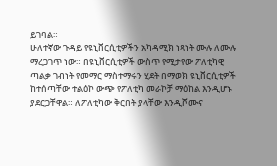ይገባል።
ሁለተኛው ጉዳይ የዩኒቨርሲቲዎችን አካዳሚክ ነጻነት ሙሉ ለሙሉ ማረጋገጥ ነው። በዩኒቨርሲቲዎች ውስጥ የሚታየው ፖለቲካዊ ጣልቃ ገብነት የመማር ማስተማሩን ሂደት በማወክ ዩኒቨርሲቲዎች ከተሰጣቸው ተልዕኮ ውጭ የፖለቲካ መራኮቻ ማዕከል እንዲሆኑ ያደርጋቸዋል። ለፖለቲካው ቅርበት ያላቸው እንዲሾሙና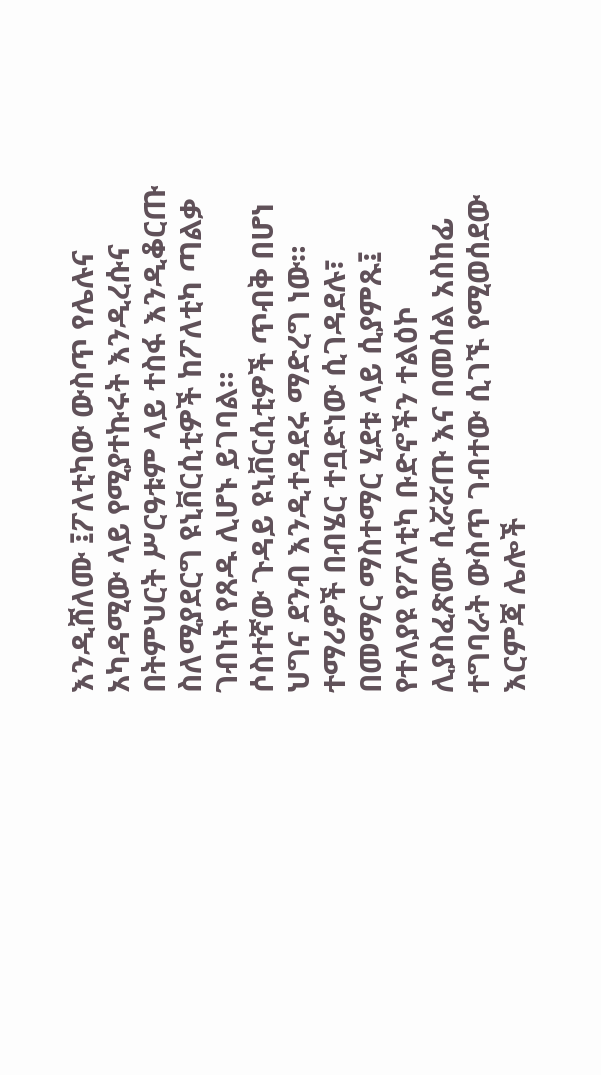እንዲሸለሙ ፤ፖለቲካው ውስጥ የሌሉና አካዳሚው ላይ የሚያተኩሩት እንዲረሱና በትምህርት ሥርዓቱም ላይ ተስፋ እንዲቆርጡ ስለሚያደርግ ዩኒቨርሲቲዎች ከፖለቲካ ጣልቃ ገብነት የጸዱ ሊሆኑ ይገባል።
ሶስተኛው ጉዳይ ዩኒቨርሲቲዎች ጥብቅ በሆነ ህግና ደንብ እንዲተዳደሩ ማድረግ ነው። ተማሪዎች በብሄር ተቧድነው ሲገዳደሉ፣ በመማር ማስተማር ሂደቱ ላይ ሲያምጹ፤ የተለያዩ የፖለቲካ ቡድኖችን ተልዕኮ ሊያስፈጽሙ ሲሯሯጡ እና በመሰል አስከፊ ተግባራት ውስጥ ገብተው ሲገኙ የሚወሰደው እርምጃ ሌሎች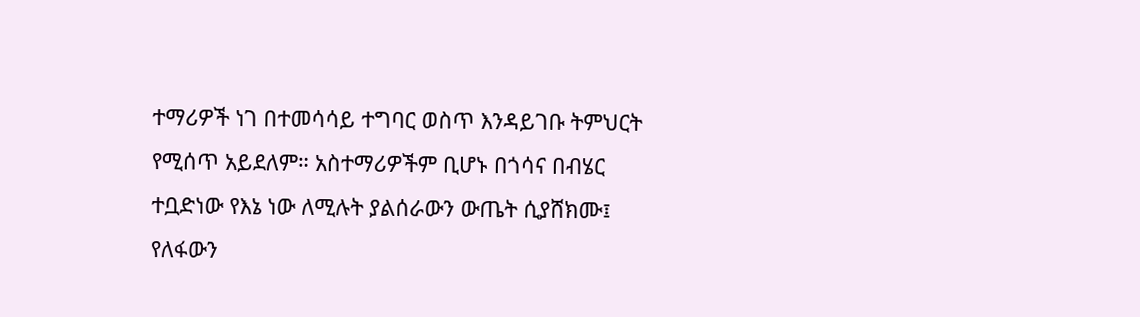ተማሪዎች ነገ በተመሳሳይ ተግባር ወስጥ እንዳይገቡ ትምህርት የሚሰጥ አይደለም። አስተማሪዎችም ቢሆኑ በጎሳና በብሄር ተቧድነው የእኔ ነው ለሚሉት ያልሰራውን ውጤት ሲያሸክሙ፤ የለፋውን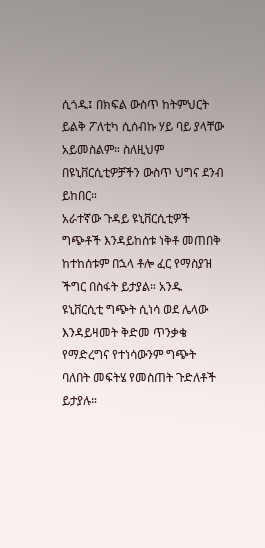ሲጎዱ፤ በክፍል ውስጥ ከትምህርት ይልቅ ፖለቲካ ሲሰብኩ ሃይ ባይ ያላቸው አይመስልም። ስለዚህም በዩኒቨርሲቲዎቻችን ውስጥ ህግና ደንብ ይከበር።
አራተኛው ጉዳይ ዩኒቨርሲቲዎች ግጭቶች እንዳይከሰቱ ነቅቶ መጠበቅ ከተከሰቱም በኋላ ቶሎ ፈር የማስያዝ ችግር በስፋት ይታያል። አንዱ ዩኒቨርሲቲ ግጭት ሲነሳ ወደ ሌላው እንዳይዛመት ቅድመ ጥንቃቄ የማድረግና የተነሳውንም ግጭት ባለበት መፍትሄ የመስጠት ጉድለቶች ይታያሉ።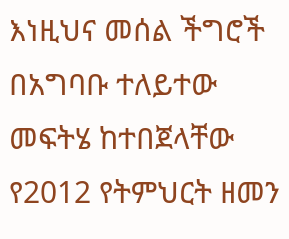እነዚህና መሰል ችግሮች በአግባቡ ተለይተው መፍትሄ ከተበጀላቸው የ2012 የትምህርት ዘመን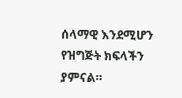ሰላማዊ እንደሚሆን የዝግጅት ክፍላችን ያምናል።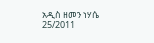አዲስ ዘመን ነሃሴ 25/2011